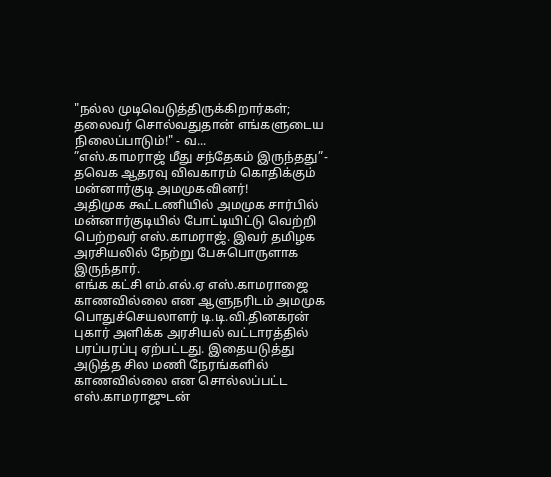"நல்ல முடிவெடுத்திருக்கிறார்கள்; தலைவர் சொல்வதுதான் எங்களுடைய நிலைப்பாடும்!" - வ...
”எஸ்.காமராஜ் மீது சந்தேகம் இருந்தது”- தவெக ஆதரவு விவகாரம் கொதிக்கும் மன்னார்குடி அமமுகவினர்!
அதிமுக கூட்டணியில் அமமுக சார்பில் மன்னார்குடியில் போட்டியிட்டு வெற்றி பெற்றவர் எஸ்.காமராஜ். இவர் தமிழக அரசியலில் நேற்று பேசுபொருளாக இருந்தார்.
எங்க கட்சி எம்.எல்.ஏ எஸ்.காமராஜை காணவில்லை என ஆளுநரிடம் அமமுக பொதுச்செயலாளர் டி.டி.வி.தினகரன் புகார் அளிக்க அரசியல் வட்டாரத்தில் பரப்பரப்பு ஏற்பட்டது. இதையடுத்து அடுத்த சில மணி நேரங்களில் காணவில்லை என சொல்லப்பட்ட எஸ்.காமராஜுடன்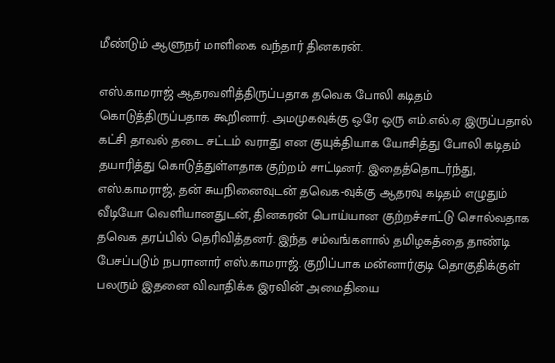மீண்டும் ஆளுநர் மாளிகை வந்தார் தினகரன்.

எஸ்.காமராஜ் ஆதரவளித்திருப்பதாக தவெக போலி கடிதம் கொடுத்திருப்பதாக கூறினார். அமமுகவுக்கு ஒரே ஒரு எம்.எல்.ஏ இருப்பதால் கட்சி தாவல் தடை சட்டம் வராது என குயுக்தியாக யோசித்து போலி கடிதம் தயாரித்து கொடுத்துள்ளதாக குற்றம் சாட்டினர். இதைத்தொடர்ந்து, எஸ்.காமராஜ், தன் சுயநினைவுடன் தவெக-வுக்கு ஆதரவு கடிதம் எழுதும் வீடியோ வெளியானதுடன், தினகரன் பொய்யான குற்றச்சாட்டு சொல்வதாக தவெக தரப்பில் தெரிவித்தனர். இந்த சம்வங்களால் தமிழகத்தை தாண்டி பேசப்படும் நபரானார் எஸ்.காமராஜ். குறிப்பாக மன்னார்குடி தொகுதிக்குள் பலரும் இதனை விவாதிக்க இரவின் அமைதியை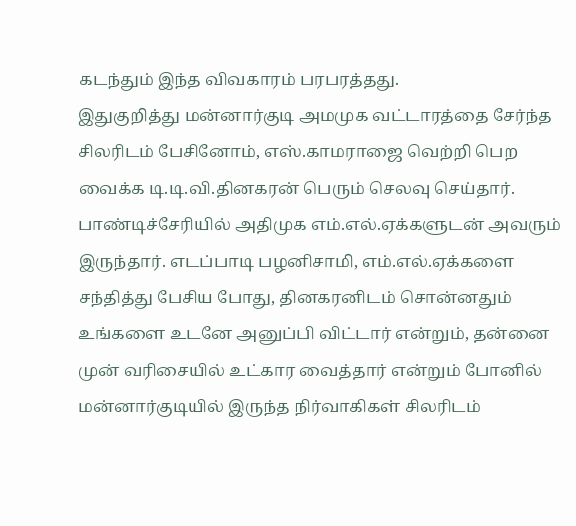கடந்தும் இந்த விவகாரம் பரபரத்தது.
இதுகுறித்து மன்னார்குடி அமமுக வட்டாரத்தை சேர்ந்த சிலரிடம் பேசினோம், எஸ்.காமராஜை வெற்றி பெற வைக்க டி.டி.வி.தினகரன் பெரும் செலவு செய்தார். பாண்டிச்சேரியில் அதிமுக எம்.எல்.ஏக்களுடன் அவரும் இருந்தார். எடப்பாடி பழனிசாமி, எம்.எல்.ஏக்களை சந்தித்து பேசிய போது, தினகரனிடம் சொன்னதும் உங்களை உடனே அனுப்பி விட்டார் என்றும், தன்னை முன் வரிசையில் உட்கார வைத்தார் என்றும் போனில் மன்னார்குடியில் இருந்த நிர்வாகிகள் சிலரிடம்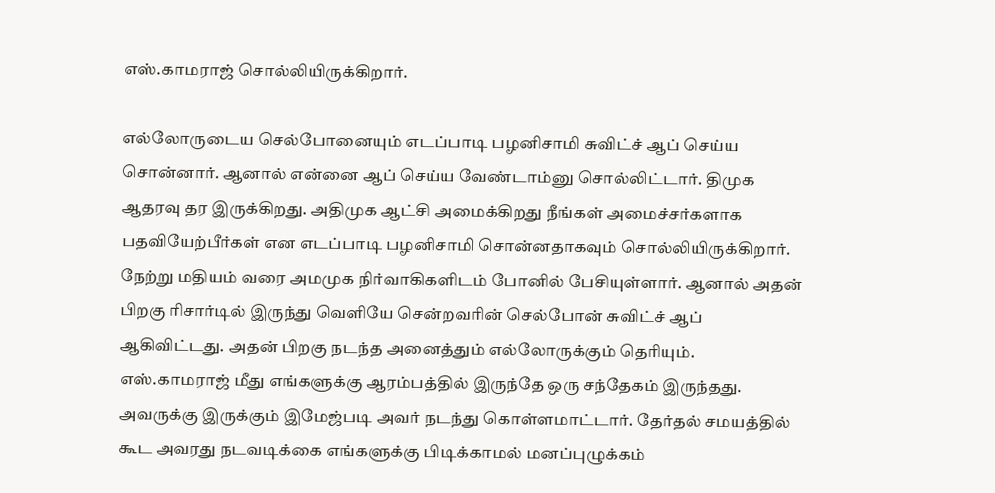எஸ்.காமராஜ் சொல்லியிருக்கிறார்.

எல்லோருடைய செல்போனையும் எடப்பாடி பழனிசாமி சுவிட்ச் ஆப் செய்ய சொன்னார். ஆனால் என்னை ஆப் செய்ய வேண்டாம்னு சொல்லிட்டார். திமுக ஆதரவு தர இருக்கிறது. அதிமுக ஆட்சி அமைக்கிறது நீங்கள் அமைச்சர்களாக பதவியேற்பீர்கள் என எடப்பாடி பழனிசாமி சொன்னதாகவும் சொல்லியிருக்கிறார். நேற்று மதியம் வரை அமமுக நிர்வாகிகளிடம் போனில் பேசியுள்ளார். ஆனால் அதன் பிறகு ரிசார்டில் இருந்து வெளியே சென்றவரின் செல்போன் சுவிட்ச் ஆப் ஆகிவிட்டது. அதன் பிறகு நடந்த அனைத்தும் எல்லோருக்கும் தெரியும்.
எஸ்.காமராஜ் மீது எங்களுக்கு ஆரம்பத்தில் இருந்தே ஒரு சந்தேகம் இருந்தது. அவருக்கு இருக்கும் இமேஜ்படி அவர் நடந்து கொள்ளமாட்டார். தேர்தல் சமயத்தில் கூட அவரது நடவடிக்கை எங்களுக்கு பிடிக்காமல் மனப்புழுக்கம்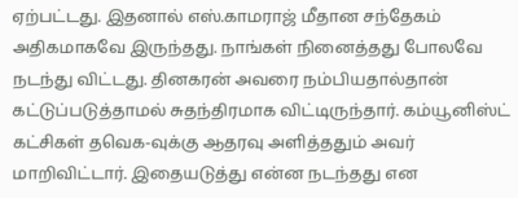ஏற்பட்டது. இதனால் எஸ்.காமராஜ் மீதான சந்தேகம் அதிகமாகவே இருந்தது. நாங்கள் நினைத்தது போலவே நடந்து விட்டது. தினகரன் அவரை நம்பியதால்தான் கட்டுப்படுத்தாமல் சுதந்திரமாக விட்டிருந்தார். கம்யூனிஸ்ட் கட்சிகள் தவெக-வுக்கு ஆதரவு அளித்ததும் அவர் மாறிவிட்டார். இதையடுத்து என்ன நடந்தது என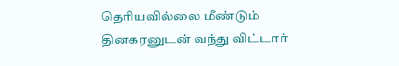தெரியவில்லை மீண்டும் தினகரனுடன் வந்து விட்டார்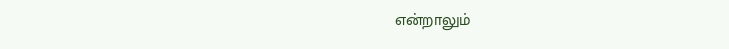என்றாலும்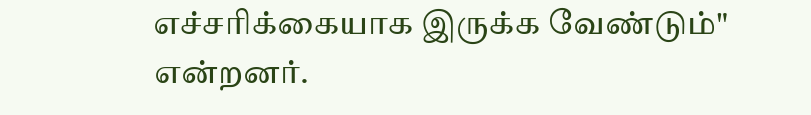எச்சரிக்கையாக இருக்க வேண்டும்" என்றனர்.